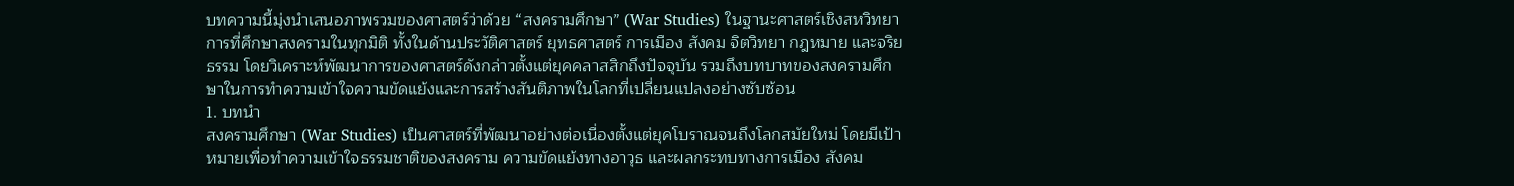บทความนี้มุ่งนำเสนอภาพรวมของศาสตร์ว่าด้วย “สงครามศึกษา” (War Studies) ในฐานะศาสตร์เชิงสหวิทยาการที่ศึกษาสงครามในทุกมิติ ทั้งในด้านประวัติศาสตร์ ยุทธศาสตร์ การเมือง สังคม จิตวิทยา กฎหมาย และจริยธรรม โดยวิเคราะห์พัฒนาการของศาสตร์ดังกล่าวตั้งแต่ยุคคลาสสิกถึงปัจจุบัน รวมถึงบทบาทของสงครามศึกษาในการทำความเข้าใจความขัดแย้งและการสร้างสันติภาพในโลกที่เปลี่ยนแปลงอย่างซับซ้อน
1. บทนำ
สงครามศึกษา (War Studies) เป็นศาสตร์ที่พัฒนาอย่างต่อเนื่องตั้งแต่ยุคโบราณจนถึงโลกสมัยใหม่ โดยมีเป้าหมายเพื่อทำความเข้าใจธรรมชาติของสงคราม ความขัดแย้งทางอาวุธ และผลกระทบทางการเมือง สังคม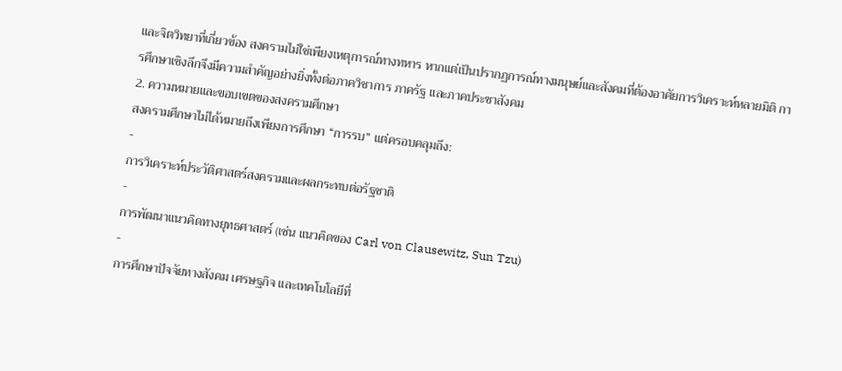และจิตวิทยาที่เกี่ยวข้อง สงครามไม่ใช่เพียงเหตุการณ์ทางทหาร หากแต่เป็นปรากฏการณ์ทางมนุษย์และสังคมที่ต้องอาศัยการวิเคราะห์หลายมิติ การศึกษาเชิงลึกจึงมีความสำคัญอย่างยิ่งทั้งต่อภาควิชาการ ภาครัฐ และภาคประชาสังคม
2. ความหมายและขอบเขตของสงครามศึกษา
สงครามศึกษาไม่ได้หมายถึงเพียงการศึกษา “การรบ” แต่ครอบคลุมถึง:
-
การวิเคราะห์ประวัติศาสตร์สงครามและผลกระทบต่อรัฐชาติ
-
การพัฒนาแนวคิดทางยุทธศาสตร์ (เช่น แนวคิดของ Carl von Clausewitz, Sun Tzu)
-
การศึกษาปัจจัยทางสังคม เศรษฐกิจ และเทคโนโลยีที่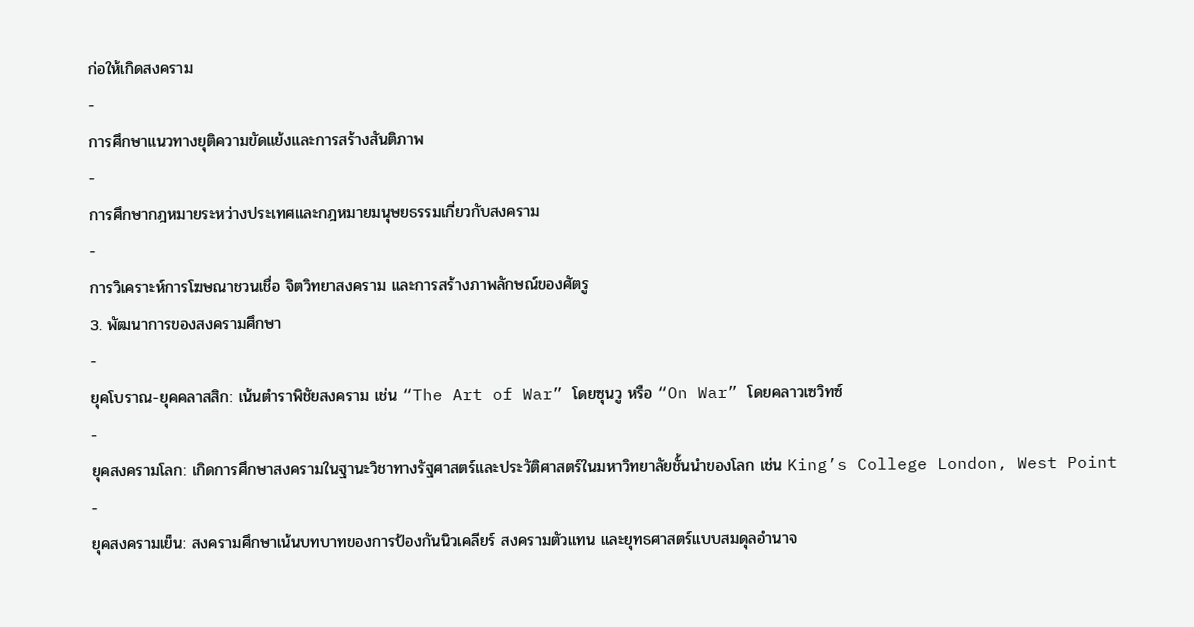ก่อให้เกิดสงคราม
-
การศึกษาแนวทางยุติความขัดแย้งและการสร้างสันติภาพ
-
การศึกษากฎหมายระหว่างประเทศและกฎหมายมนุษยธรรมเกี่ยวกับสงคราม
-
การวิเคราะห์การโฆษณาชวนเชื่อ จิตวิทยาสงคราม และการสร้างภาพลักษณ์ของศัตรู
3. พัฒนาการของสงครามศึกษา
-
ยุคโบราณ-ยุคคลาสสิก: เน้นตำราพิชัยสงคราม เช่น “The Art of War” โดยซุนวู หรือ “On War” โดยคลาวเซวิทซ์
-
ยุคสงครามโลก: เกิดการศึกษาสงครามในฐานะวิชาทางรัฐศาสตร์และประวัติศาสตร์ในมหาวิทยาลัยชั้นนำของโลก เช่น King’s College London, West Point
-
ยุคสงครามเย็น: สงครามศึกษาเน้นบทบาทของการป้องกันนิวเคลียร์ สงครามตัวแทน และยุทธศาสตร์แบบสมดุลอำนาจ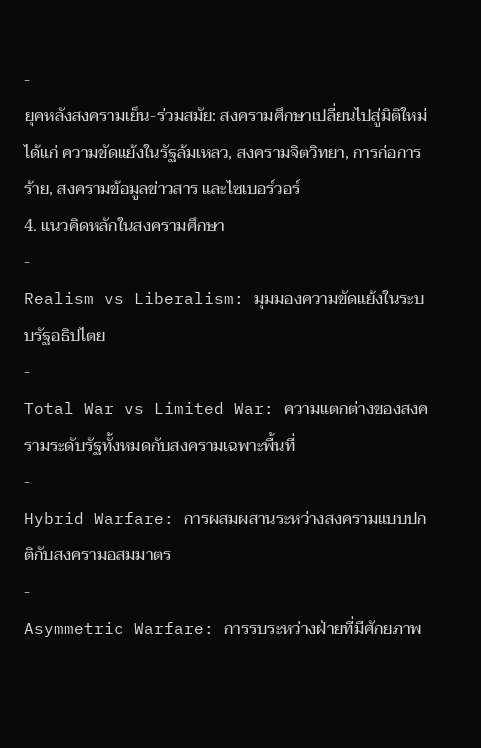-
ยุคหลังสงครามเย็น-ร่วมสมัย: สงครามศึกษาเปลี่ยนไปสู่มิติใหม่ ได้แก่ ความขัดแย้งในรัฐล้มเหลว, สงครามจิตวิทยา, การก่อการร้าย, สงครามข้อมูลข่าวสาร และไซเบอร์วอร์
4. แนวคิดหลักในสงครามศึกษา
-
Realism vs Liberalism: มุมมองความขัดแย้งในระบบรัฐอธิปไตย
-
Total War vs Limited War: ความแตกต่างของสงครามระดับรัฐทั้งหมดกับสงครามเฉพาะพื้นที่
-
Hybrid Warfare: การผสมผสานระหว่างสงครามแบบปกติกับสงครามอสมมาตร
-
Asymmetric Warfare: การรบระหว่างฝ่ายที่มีศักยภาพ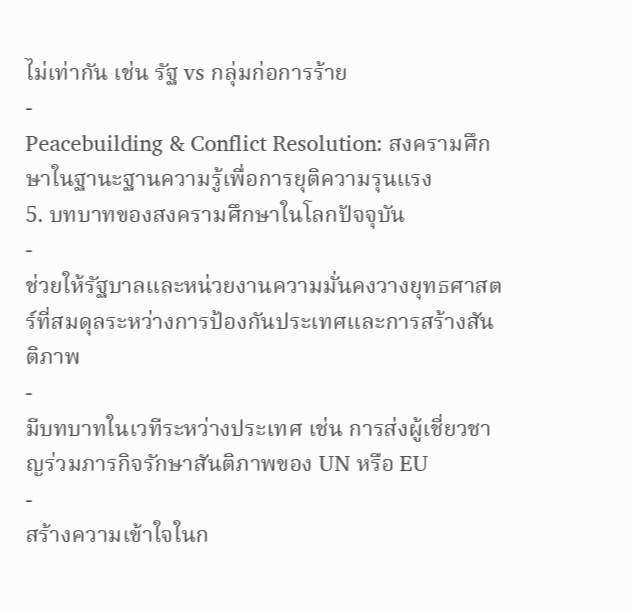ไม่เท่ากัน เช่น รัฐ vs กลุ่มก่อการร้าย
-
Peacebuilding & Conflict Resolution: สงครามศึกษาในฐานะฐานความรู้เพื่อการยุติความรุนแรง
5. บทบาทของสงครามศึกษาในโลกปัจจุบัน
-
ช่วยให้รัฐบาลและหน่วยงานความมั่นคงวางยุทธศาสตร์ที่สมดุลระหว่างการป้องกันประเทศและการสร้างสันติภาพ
-
มีบทบาทในเวทีระหว่างประเทศ เช่น การส่งผู้เชี่ยวชาญร่วมภารกิจรักษาสันติภาพของ UN หรือ EU
-
สร้างความเข้าใจในก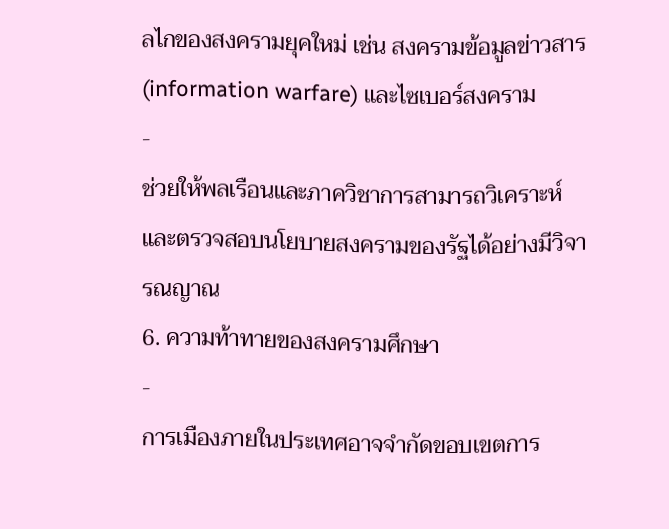ลไกของสงครามยุคใหม่ เช่น สงครามข้อมูลข่าวสาร (information warfare) และไซเบอร์สงคราม
-
ช่วยให้พลเรือนและภาควิชาการสามารถวิเคราะห์และตรวจสอบนโยบายสงครามของรัฐได้อย่างมีวิจารณญาณ
6. ความท้าทายของสงครามศึกษา
-
การเมืองภายในประเทศอาจจำกัดขอบเขตการ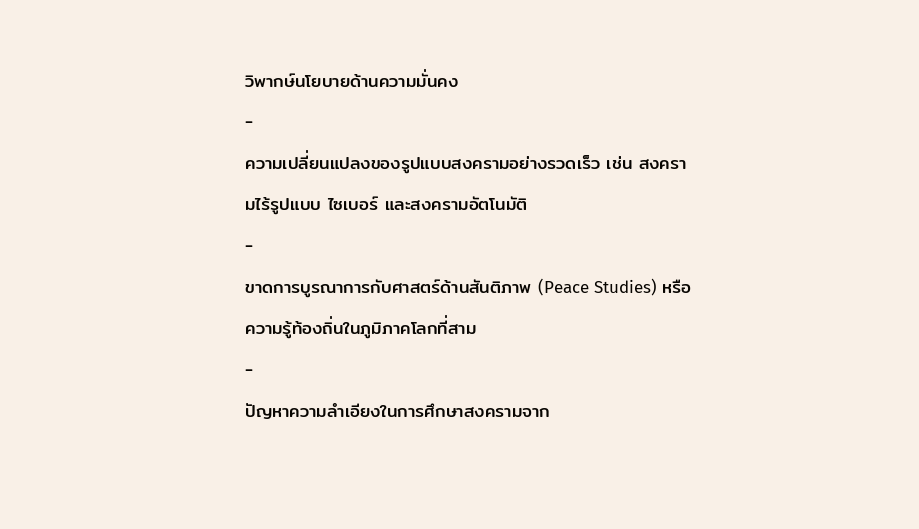วิพากษ์นโยบายด้านความมั่นคง
-
ความเปลี่ยนแปลงของรูปแบบสงครามอย่างรวดเร็ว เช่น สงครามไร้รูปแบบ ไซเบอร์ และสงครามอัตโนมัติ
-
ขาดการบูรณาการกับศาสตร์ด้านสันติภาพ (Peace Studies) หรือความรู้ท้องถิ่นในภูมิภาคโลกที่สาม
-
ปัญหาความลำเอียงในการศึกษาสงครามจาก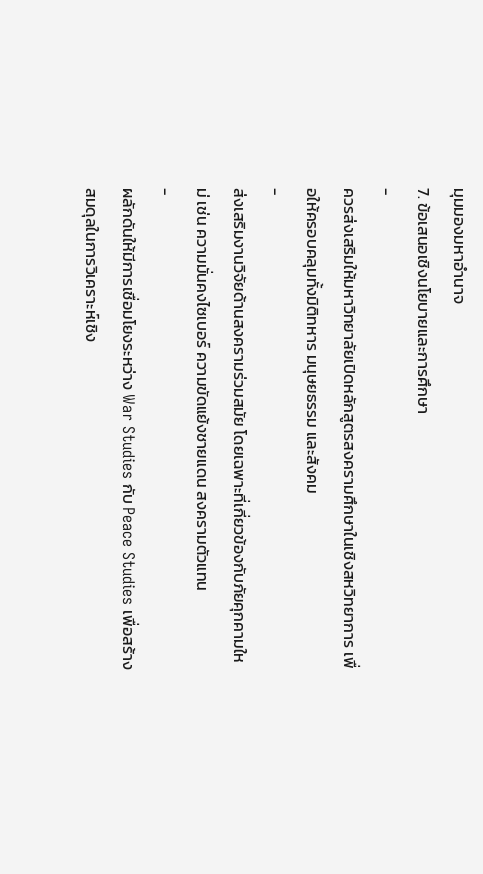มุมมองมหาอำนาจ
7. ข้อเสนอเชิงนโยบายและการศึกษา
-
ควรส่งเสริมให้มหาวิทยาลัยเปิดหลักสูตรสงครามศึกษาในเชิงสหวิทยาการ เพื่อให้ครอบคลุมทั้งมิติทหาร มนุษยธรรม และสังคม
-
ส่งเสริมงานวิจัยด้านสงครามร่วมสมัย โดยเฉพาะที่เกี่ยวข้องกับภัยคุกคามใหม่ เช่น ความมั่นคงไซเบอร์ ความขัดแย้งชายแดน สงครามตัวแทน
-
ผลักดันให้มีการเชื่อมโยงระหว่าง War Studies กับ Peace Studies เพื่อสร้างสมดุลในการวิเคราะห์เชิง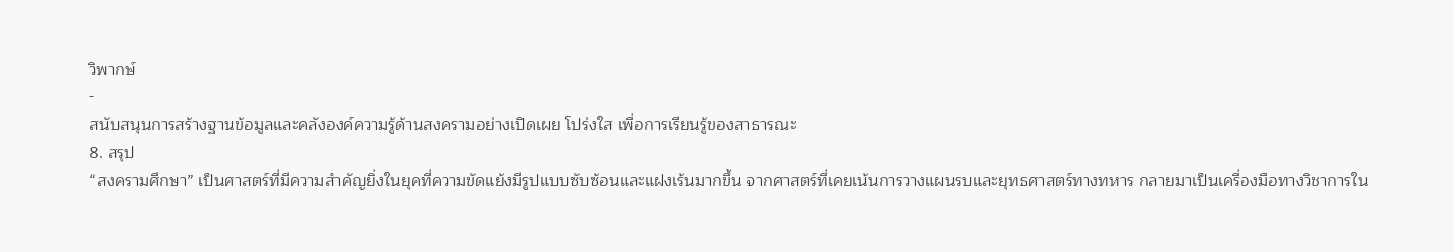วิพากษ์
-
สนับสนุนการสร้างฐานข้อมูลและคลังองค์ความรู้ด้านสงครามอย่างเปิดเผย โปร่งใส เพื่อการเรียนรู้ของสาธารณะ
8. สรุป
“สงครามศึกษา” เป็นศาสตร์ที่มีความสำคัญยิ่งในยุคที่ความขัดแย้งมีรูปแบบซับซ้อนและแฝงเร้นมากขึ้น จากศาสตร์ที่เคยเน้นการวางแผนรบและยุทธศาสตร์ทางทหาร กลายมาเป็นเครื่องมือทางวิชาการใน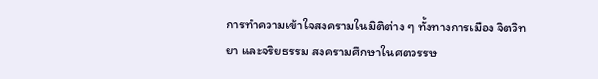การทำความเข้าใจสงครามในมิติต่าง ๆ ทั้งทางการเมือง จิตวิทยา และจริยธรรม สงครามศึกษาในศตวรรษ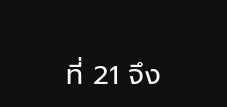ที่ 21 จึง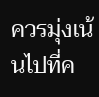ควรมุ่งเน้นไปที่ค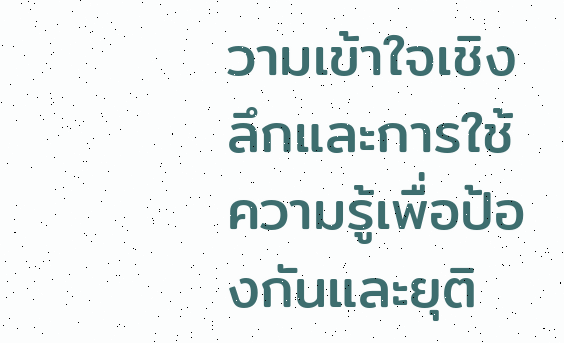วามเข้าใจเชิงลึกและการใช้ความรู้เพื่อป้องกันและยุติ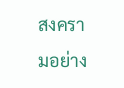สงครามอย่าง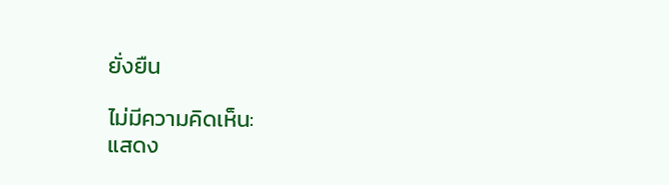ยั่งยืน

ไม่มีความคิดเห็น:
แสดง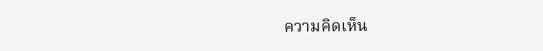ความคิดเห็น